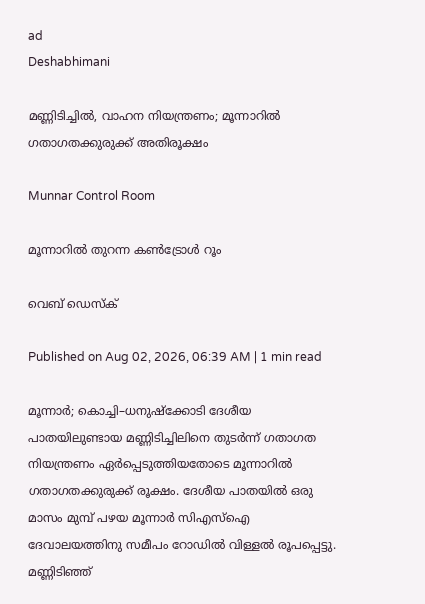ad
Deshabhimani

മണ്ണിടിച്ചിൽ, വാഹന നിയന്ത്രണം; മൂന്നാറിൽ ഗതാഗതക്കുരുക്ക് അതിരൂക്ഷം

Munnar Control Room

മൂന്നാറിൽ തുറന്ന കൺട്രോൾ റൂം

വെബ് ഡെസ്ക്

Published on Aug 02, 2026, 06:39 AM | 1 min read

മൂന്നാർ; കൊച്ചി–ധനുഷ്ക്കോടി ദേശീയ പാതയിലുണ്ടായ മണ്ണിടിച്ചിലിനെ തുടർന്ന് ഗതാഗത നിയന്ത്രണം ഏർപ്പെടുത്തിയതോടെ മൂന്നാറിൽ ഗതാഗതക്കുരുക്ക് രൂക്ഷം. ദേശീയ പാതയിൽ ഒരു മാസം മുമ്പ് പഴയ മൂന്നാർ സിഎസ്ഐ ദേവാലയത്തിനു സമീപം റോഡിൽ വിള്ളൽ രൂപപ്പെട്ടു. മണ്ണിടിഞ്ഞ്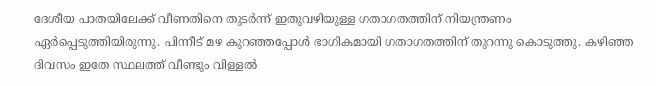ദേശീയ പാതയിലേക്ക് വീണതിനെ തുടർന്ന്‌ ഇതുവഴിയുള്ള ഗതാഗതത്തിന് നിയന്ത്രണം ഏർപ്പെടുത്തിയിരുന്നു. പിന്നീട് മഴ കുറഞ്ഞപ്പോൾ ഭാഗികമായി ഗതാഗതത്തിന് തുറന്നു കൊടുത്തു. കഴിഞ്ഞ ദിവസം ഇതേ സ്ഥലത്ത് വീണ്ടും വിള്ളൽ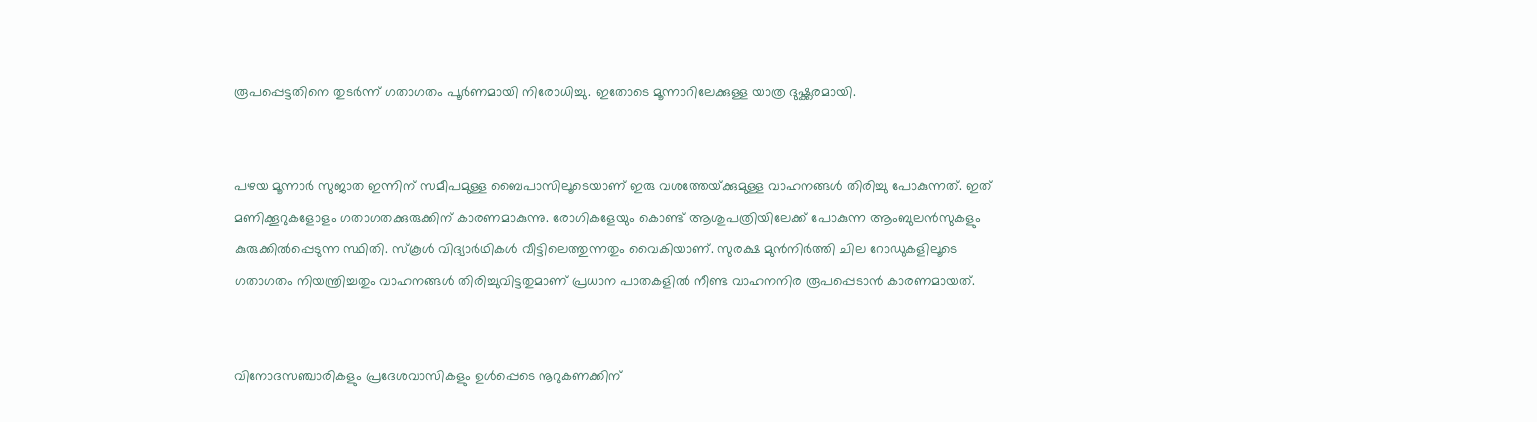രൂപപ്പെട്ടതിനെ തുടർന്ന് ഗതാഗതം പൂർണമായി നിരോധിച്ചു. ഇതോടെ മൂന്നാറിലേക്കുള്ള യാത്ര ദുഷ്ക്കരമായി.


പഴയ മൂന്നാർ സുജാത ഇന്നിന്‌ സമീപമുള്ള ബൈപാസിലൂടെയാണ് ഇരു വശത്തേയ്‌ക്കുമുള്ള വാഹനങ്ങൾ തിരിച്ചു പോകുന്നത്. ഇത് മണിക്കൂറുകളോളം ഗതാഗതക്കുരുക്കിന്‌ കാരണമാകുന്നു. രോഗികളേയും കൊണ്ട് ആശുപത്രിയിലേക്ക് പോകുന്ന ആംബുലൻസുകളും കുരുക്കിൽപ്പെടുന്ന സ്ഥിതി. സ്കൂൾ വിദ്യാർഥികൾ വീട്ടിലെത്തുന്നതും വൈകിയാണ്. സുരക്ഷ മുൻനിർത്തി ചില റോഡുകളിലൂടെ ഗതാഗതം നിയന്ത്രിച്ചതും വാഹനങ്ങൾ തിരിച്ചുവിട്ടതുമാണ് പ്രധാന പാതകളിൽ നീണ്ട വാഹനനിര രൂപപ്പെടാൻ കാരണമായത്.


വിനോദസഞ്ചാരികളും പ്രദേശവാസികളും ഉൾപ്പെടെ നൂറുകണക്കിന്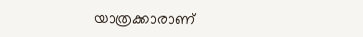യാത്രക്കാരാണ്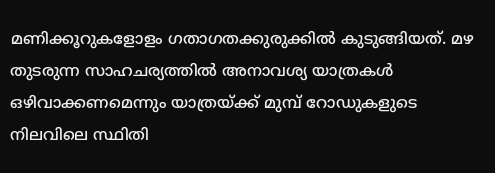മണിക്കൂറുകളോളം ഗതാഗതക്കുരുക്കിൽ കുടുങ്ങിയത്. മഴ തുടരുന്ന സാഹചര്യത്തിൽ അനാവശ്യ യാത്രകൾ ഒഴിവാക്കണമെന്നും യാത്രയ്ക്ക് മുമ്പ് റോഡുകളുടെ നിലവിലെ സ്ഥിതി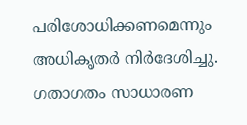പരിശോധിക്കണമെന്നും അധികൃതർ നിർദേശിച്ചു. ഗതാഗതം സാധാരണ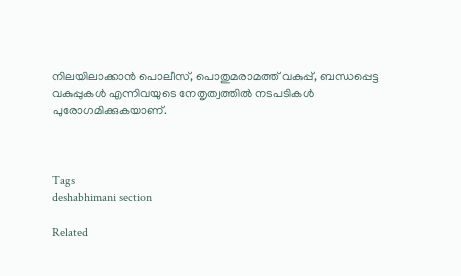നിലയിലാക്കാൻ പൊലീസ്, പൊതുമരാമത്ത് വകുപ്പ്, ബന്ധപ്പെട്ട വകുപ്പുകൾ എന്നിവയുടെ നേതൃത്വത്തിൽ നടപടികൾ പുരോഗമിക്കുകയാണ്.



Tags
deshabhimani section

Related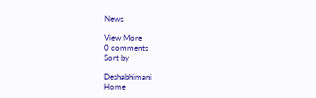News

View More
0 comments
Sort by

Deshabhimani
Home